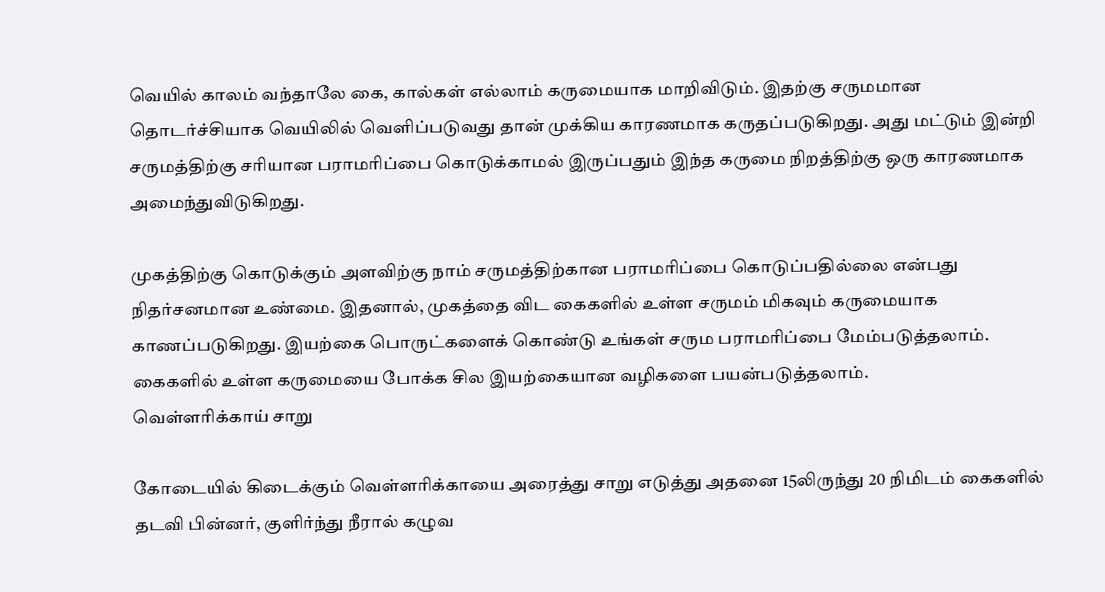வெயில் காலம் வந்தாலே கை, கால்கள் எல்லாம் கருமையாக மாறிவிடும். இதற்கு சருமமான தொடர்ச்சியாக வெயிலில் வெளிப்படுவது தான் முக்கிய காரணமாக கருதப்படுகிறது. அது மட்டும் இன்றி சருமத்திற்கு சரியான பராமரிப்பை கொடுக்காமல் இருப்பதும் இந்த கருமை நிறத்திற்கு ஒரு காரணமாக அமைந்துவிடுகிறது.

முகத்திற்கு கொடுக்கும் அளவிற்கு நாம் சருமத்திற்கான பராமரிப்பை கொடுப்பதில்லை என்பது நிதர்சனமான உண்மை. இதனால், முகத்தை விட கைகளில் உள்ள சருமம் மிகவும் கருமையாக காணப்படுகிறது. இயற்கை பொருட்களைக் கொண்டு உங்கள் சரும பராமரிப்பை மேம்படுத்தலாம். கைகளில் உள்ள கருமையை போக்க சில இயற்கையான வழிகளை பயன்படுத்தலாம்.
வெள்ளரிக்காய் சாறு

கோடையில் கிடைக்கும் வெள்ளரிக்காயை அரைத்து சாறு எடுத்து அதனை 15லிருந்து 20 நிமிடம் கைகளில் தடவி பின்னர், குளிர்ந்து நீரால் கழுவ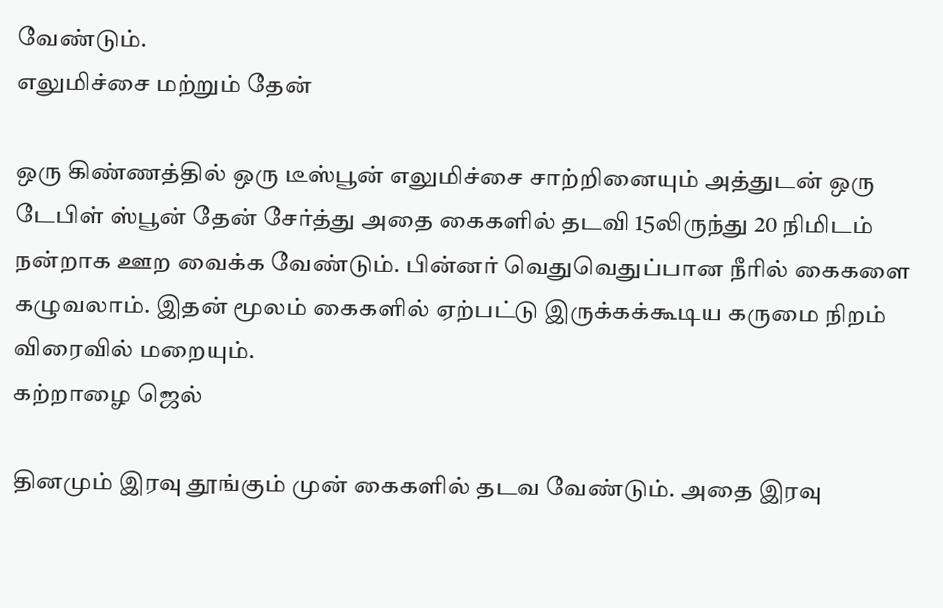வேண்டும்.
எலுமிச்சை மற்றும் தேன்

ஒரு கிண்ணத்தில் ஒரு டீஸ்பூன் எலுமிச்சை சாற்றினையும் அத்துடன் ஒரு டேபிள் ஸ்பூன் தேன் சேர்த்து அதை கைகளில் தடவி 15லிருந்து 20 நிமிடம் நன்றாக ஊற வைக்க வேண்டும். பின்னர் வெதுவெதுப்பான நீரில் கைகளை கழுவலாம். இதன் மூலம் கைகளில் ஏற்பட்டு இருக்கக்கூடிய கருமை நிறம் விரைவில் மறையும்.
கற்றாழை ஜெல்

தினமும் இரவு தூங்கும் முன் கைகளில் தடவ வேண்டும். அதை இரவு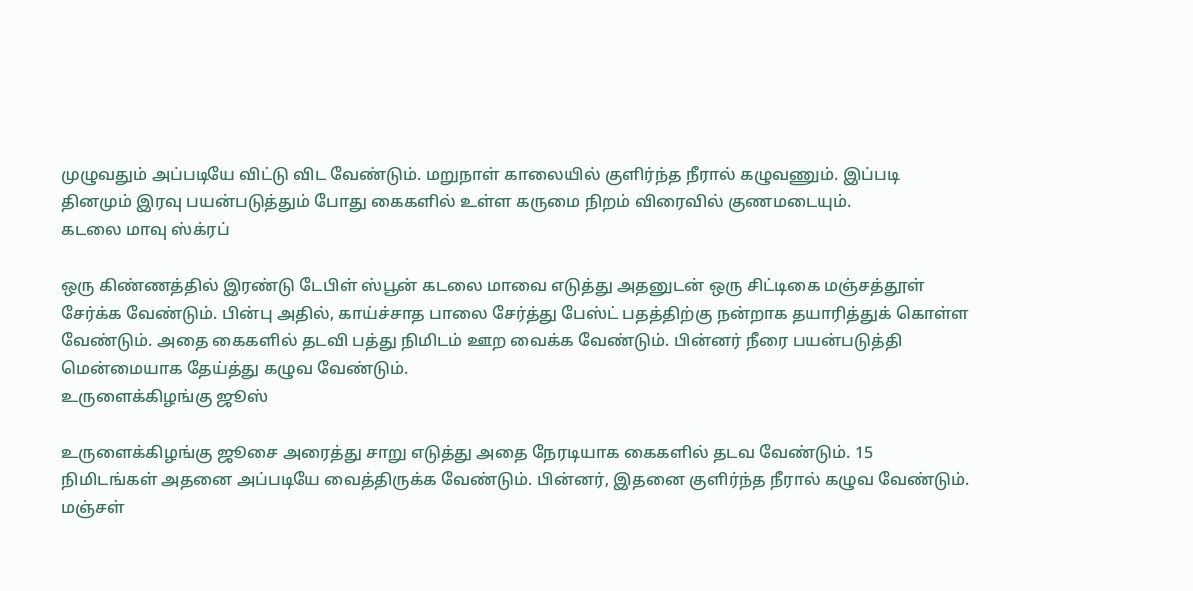முழுவதும் அப்படியே விட்டு விட வேண்டும். மறுநாள் காலையில் குளிர்ந்த நீரால் கழுவணும். இப்படி தினமும் இரவு பயன்படுத்தும் போது கைகளில் உள்ள கருமை நிறம் விரைவில் குணமடையும்.
கடலை மாவு ஸ்க்ரப்

ஒரு கிண்ணத்தில் இரண்டு டேபிள் ஸ்பூன் கடலை மாவை எடுத்து அதனுடன் ஒரு சிட்டிகை மஞ்சத்தூள் சேர்க்க வேண்டும். பின்பு அதில், காய்ச்சாத பாலை சேர்த்து பேஸ்ட் பதத்திற்கு நன்றாக தயாரித்துக் கொள்ள வேண்டும். அதை கைகளில் தடவி பத்து நிமிடம் ஊற வைக்க வேண்டும். பின்னர் நீரை பயன்படுத்தி மென்மையாக தேய்த்து கழுவ வேண்டும்.
உருளைக்கிழங்கு ஜூஸ்

உருளைக்கிழங்கு ஜூசை அரைத்து சாறு எடுத்து அதை நேரடியாக கைகளில் தடவ வேண்டும். 15 நிமிடங்கள் அதனை அப்படியே வைத்திருக்க வேண்டும். பின்னர், இதனை குளிர்ந்த நீரால் கழுவ வேண்டும்.
மஞ்சள்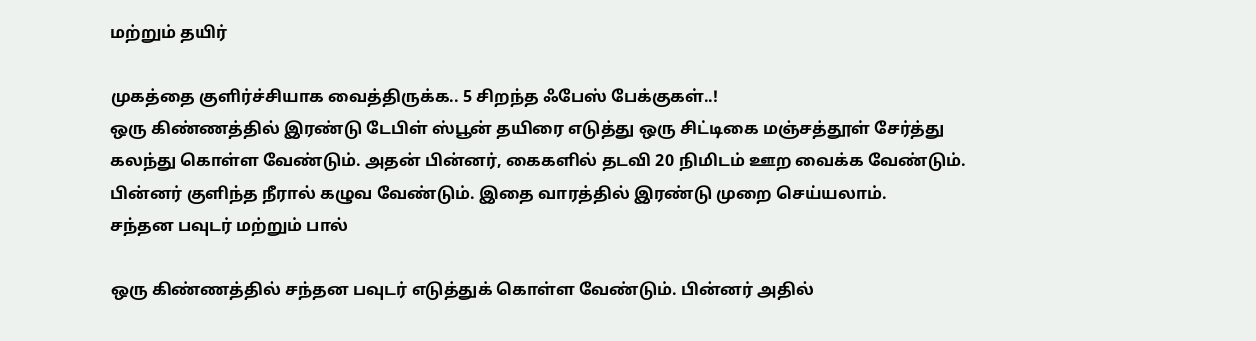மற்றும் தயிர்

முகத்தை குளிர்ச்சியாக வைத்திருக்க.. 5 சிறந்த ஃபேஸ் பேக்குகள்..!
ஒரு கிண்ணத்தில் இரண்டு டேபிள் ஸ்பூன் தயிரை எடுத்து ஒரு சிட்டிகை மஞ்சத்தூள் சேர்த்து கலந்து கொள்ள வேண்டும். அதன் பின்னர், கைகளில் தடவி 20 நிமிடம் ஊற வைக்க வேண்டும். பின்னர் குளிந்த நீரால் கழுவ வேண்டும். இதை வாரத்தில் இரண்டு முறை செய்யலாம்.
சந்தன பவுடர் மற்றும் பால்

ஒரு கிண்ணத்தில் சந்தன பவுடர் எடுத்துக் கொள்ள வேண்டும். பின்னர் அதில்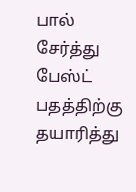பால் சேர்த்து பேஸ்ட் பதத்திற்கு தயாரித்து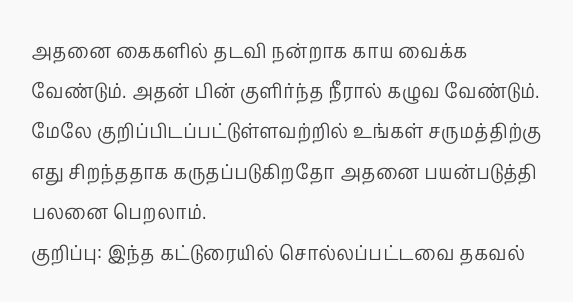அதனை கைகளில் தடவி நன்றாக காய வைக்க வேண்டும். அதன் பின் குளிர்ந்த நீரால் கழுவ வேண்டும். மேலே குறிப்பிடப்பட்டுள்ளவற்றில் உங்கள் சருமத்திற்கு எது சிறந்ததாக கருதப்படுகிறதோ அதனை பயன்படுத்தி பலனை பெறலாம்.
குறிப்பு: இந்த கட்டுரையில் சொல்லப்பட்டவை தகவல்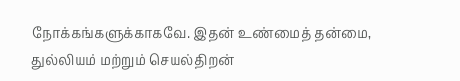நோக்கங்களுக்காகவே. இதன் உண்மைத் தன்மை, துல்லியம் மற்றும் செயல்திறன்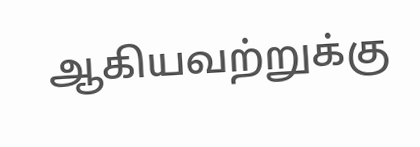ஆகியவற்றுக்கு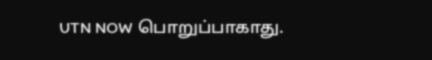UTN NOW பொறுப்பாகாது.